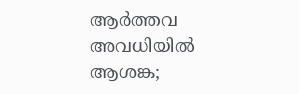ആർത്തവ അവധിയിൽ ആശങ്ക;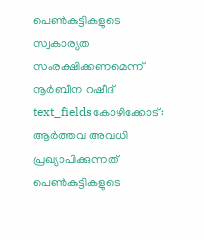പെൺകുട്ടികളുടെ സ്വകാര്യത സംരക്ഷിക്കണമെന്ന് നൂർബീന റഷീദ്
text_fieldsകോഴിക്കോട്: ആർത്തവ അവധി പ്രഖ്യാപിക്കുന്നത് പെൺകുട്ടികളുടെ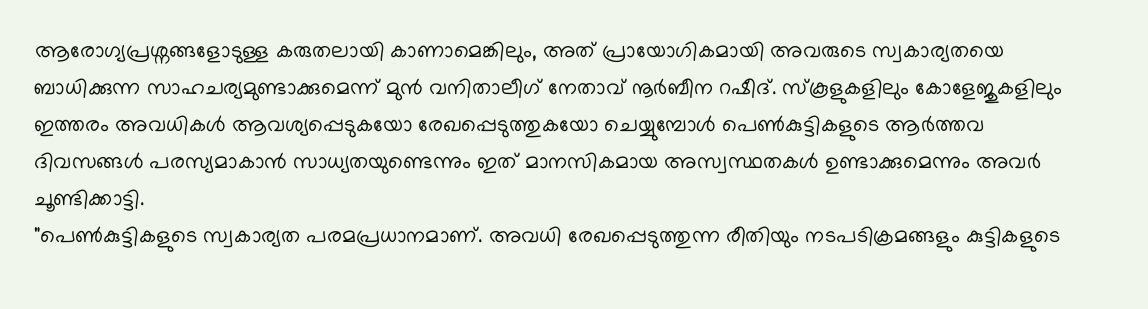ആരോഗ്യപ്രശ്നങ്ങളോടുള്ള കരുതലായി കാണാമെങ്കിലും, അത് പ്രായോഗികമായി അവരുടെ സ്വകാര്യതയെ ബാധിക്കുന്ന സാഹചര്യമുണ്ടാക്കുമെന്ന് മുൻ വനിതാലീഗ് നേതാവ് നൂർബീന റഷീദ്. സ്കൂളുകളിലും കോളേജുകളിലും ഇത്തരം അവധികൾ ആവശ്യപ്പെടുകയോ രേഖപ്പെടുത്തുകയോ ചെയ്യുമ്പോൾ പെൺകുട്ടികളുടെ ആർത്തവ ദിവസങ്ങൾ പരസ്യമാകാൻ സാധ്യതയുണ്ടെന്നും ഇത് മാനസികമായ അസ്വസ്ഥതകൾ ഉണ്ടാക്കുമെന്നും അവർ ചൂണ്ടിക്കാട്ടി.
"പെൺകുട്ടികളുടെ സ്വകാര്യത പരമപ്രധാനമാണ്. അവധി രേഖപ്പെടുത്തുന്ന രീതിയും നടപടിക്രമങ്ങളും കുട്ടികളുടെ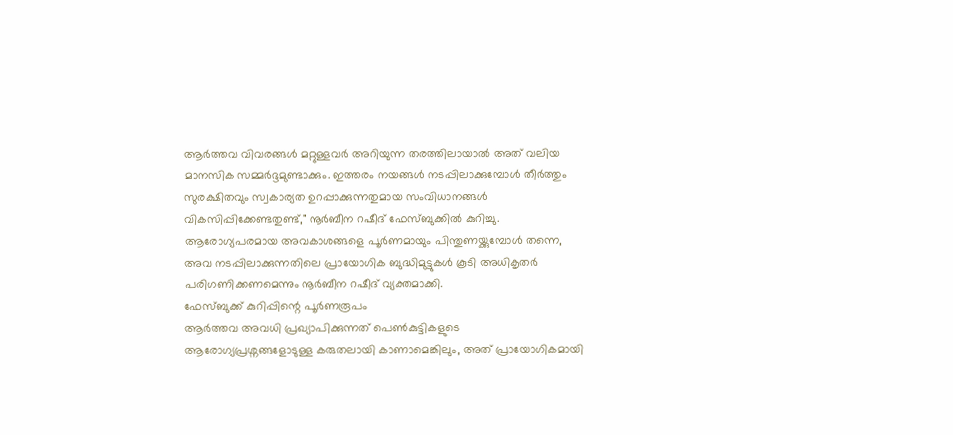ആർത്തവ വിവരങ്ങൾ മറ്റുള്ളവർ അറിയുന്ന തരത്തിലായാൽ അത് വലിയ മാനസിക സമ്മർദ്ദമുണ്ടാക്കും. ഇത്തരം നയങ്ങൾ നടപ്പിലാക്കുമ്പോൾ തീർത്തും സുരക്ഷിതവും സ്വകാര്യത ഉറപ്പാക്കുന്നതുമായ സംവിധാനങ്ങൾ വികസിപ്പിക്കേണ്ടതുണ്ട്," നൂർബീന റഷീദ് ഫേസ്ബുക്കിൽ കുറിച്ചു.
ആരോഗ്യപരമായ അവകാശങ്ങളെ പൂർണമായും പിന്തുണയ്ക്കുമ്പോൾ തന്നെ, അവ നടപ്പിലാക്കുന്നതിലെ പ്രായോഗിക ബുദ്ധിമുട്ടുകൾ കൂടി അധികൃതർ പരിഗണിക്കണമെന്നും നൂർബീന റഷീദ് വ്യക്തമാക്കി.
ഫേസ്ബുക്ക് കുറിപ്പിന്റെ പൂർണരൂപം
ആർത്തവ അവധി പ്രഖ്യാപിക്കുന്നത് പെൺകുട്ടികളുടെ ആരോഗ്യപ്രശ്നങ്ങളോടുള്ള കരുതലായി കാണാമെങ്കിലും, അത് പ്രായോഗികമായി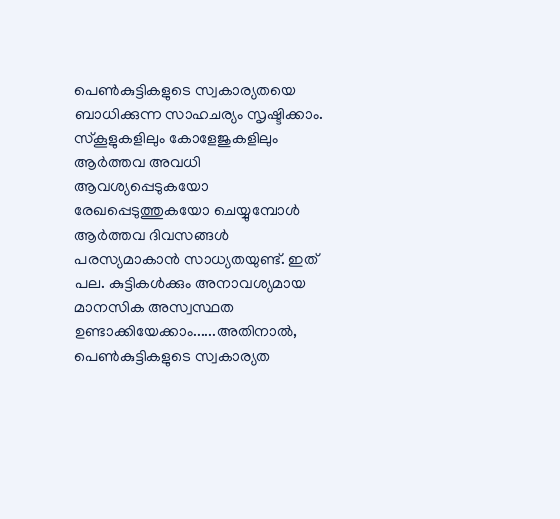പെൺകുട്ടികളുടെ സ്വകാര്യതയെ ബാധിക്കുന്ന സാഹചര്യം സൃഷ്ടിക്കാം. സ്കൂളുകളിലും കോളേജുകളിലും ആർത്തവ അവധി ആവശ്യപ്പെടുകയോ രേഖപ്പെടുത്തുകയോ ചെയ്യുമ്പോൾ ആർത്തവ ദിവസങ്ങൾ പരസ്യമാകാൻ സാധ്യതയുണ്ട്. ഇത് പല. കുട്ടികൾക്കും അനാവശ്യമായ മാനസിക അസ്വസ്ഥത ഉണ്ടാക്കിയേക്കാം......അതിനാൽ, പെൺകുട്ടികളുടെ സ്വകാര്യത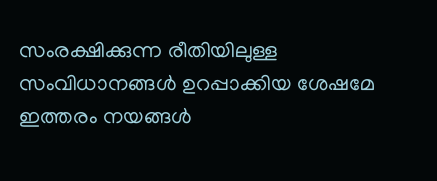സംരക്ഷിക്കുന്ന രീതിയിലുള്ള സംവിധാനങ്ങൾ ഉറപ്പാക്കിയ ശേഷമേ ഇത്തരം നയങ്ങൾ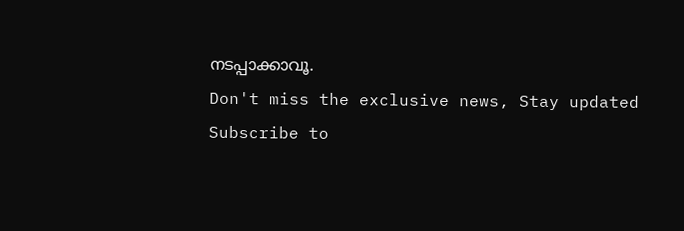നടപ്പാക്കാവൂ.
Don't miss the exclusive news, Stay updated
Subscribe to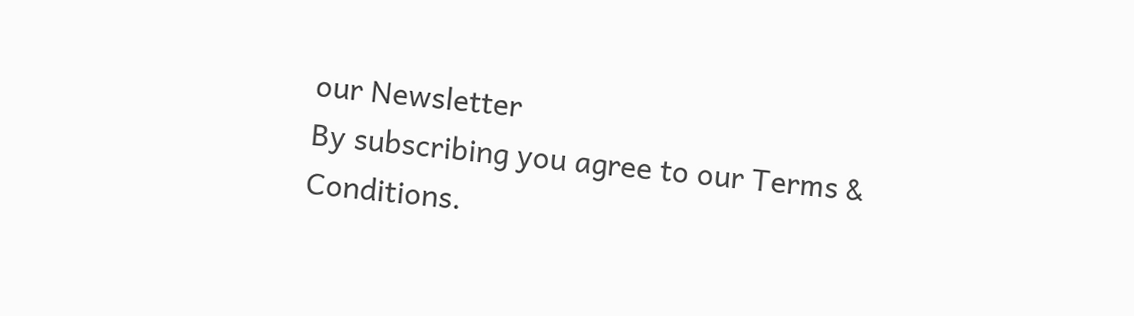our Newsletter
By subscribing you agree to our Terms & Conditions.